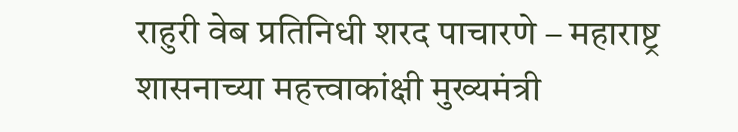राहुरी वेब प्रतिनिधी शरद पाचारणे – महाराष्ट्र शासनाच्या महत्त्वाकांक्षी मुख्यमंत्री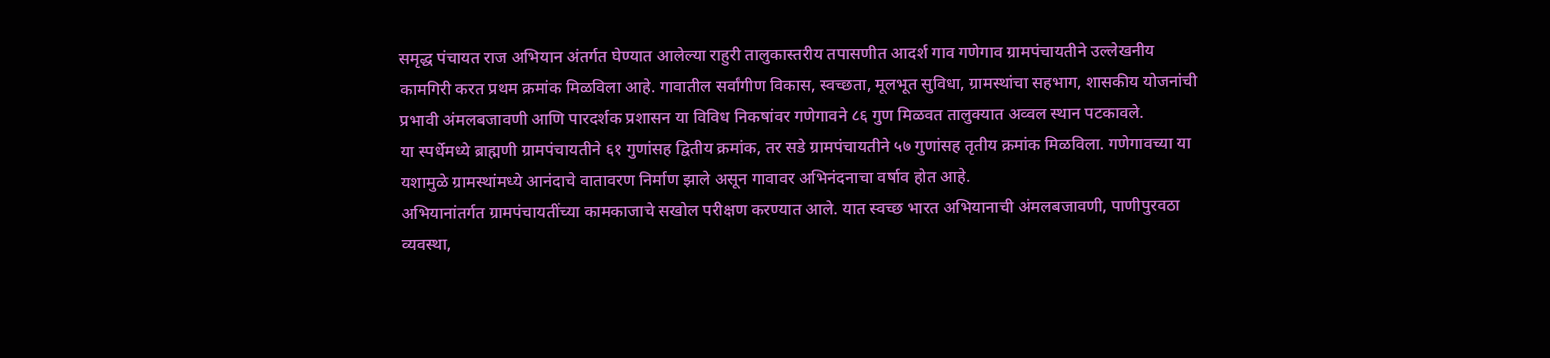समृद्ध पंचायत राज अभियान अंतर्गत घेण्यात आलेल्या राहुरी तालुकास्तरीय तपासणीत आदर्श गाव गणेगाव ग्रामपंचायतीने उल्लेखनीय कामगिरी करत प्रथम क्रमांक मिळविला आहे. गावातील सर्वांगीण विकास, स्वच्छता, मूलभूत सुविधा, ग्रामस्थांचा सहभाग, शासकीय योजनांची प्रभावी अंमलबजावणी आणि पारदर्शक प्रशासन या विविध निकषांवर गणेगावने ८६ गुण मिळवत तालुक्यात अव्वल स्थान पटकावले.
या स्पर्धेमध्ये ब्राह्मणी ग्रामपंचायतीने ६१ गुणांसह द्वितीय क्रमांक, तर सडे ग्रामपंचायतीने ५७ गुणांसह तृतीय क्रमांक मिळविला. गणेगावच्या या यशामुळे ग्रामस्थांमध्ये आनंदाचे वातावरण निर्माण झाले असून गावावर अभिनंदनाचा वर्षाव होत आहे.
अभियानांतर्गत ग्रामपंचायतींच्या कामकाजाचे सखोल परीक्षण करण्यात आले. यात स्वच्छ भारत अभियानाची अंमलबजावणी, पाणीपुरवठा व्यवस्था,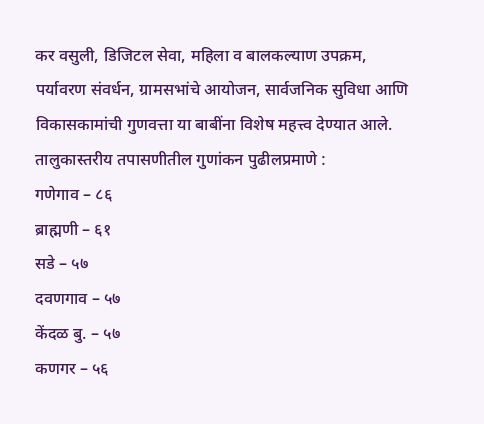कर वसुली, डिजिटल सेवा, महिला व बालकल्याण उपक्रम, पर्यावरण संवर्धन, ग्रामसभांचे आयोजन, सार्वजनिक सुविधा आणि विकासकामांची गुणवत्ता या बाबींना विशेष महत्त्व देण्यात आले.
तालुकास्तरीय तपासणीतील गुणांकन पुढीलप्रमाणे :
गणेगाव – ८६
ब्राह्मणी – ६१
सडे – ५७
दवणगाव – ५७
केंदळ बु. – ५७
कणगर – ५६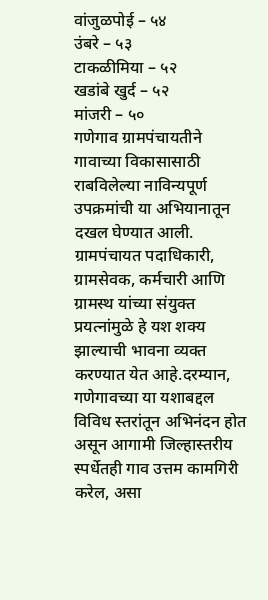वांजुळपोई – ५४
उंबरे – ५३
टाकळीमिया – ५२
खडांबे खुर्द – ५२
मांजरी – ५०
गणेगाव ग्रामपंचायतीने गावाच्या विकासासाठी राबविलेल्या नाविन्यपूर्ण उपक्रमांची या अभियानातून दखल घेण्यात आली. ग्रामपंचायत पदाधिकारी, ग्रामसेवक, कर्मचारी आणि ग्रामस्थ यांच्या संयुक्त प्रयत्नांमुळे हे यश शक्य झाल्याची भावना व्यक्त करण्यात येत आहे.दरम्यान, गणेगावच्या या यशाबद्दल विविध स्तरांतून अभिनंदन होत असून आगामी जिल्हास्तरीय स्पर्धेतही गाव उत्तम कामगिरी करेल, असा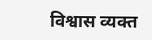विश्वास व्यक्त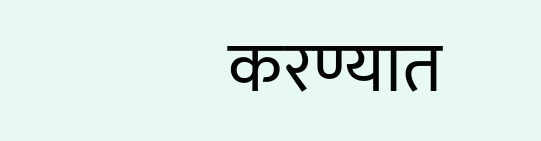करण्यात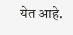येत आहे.